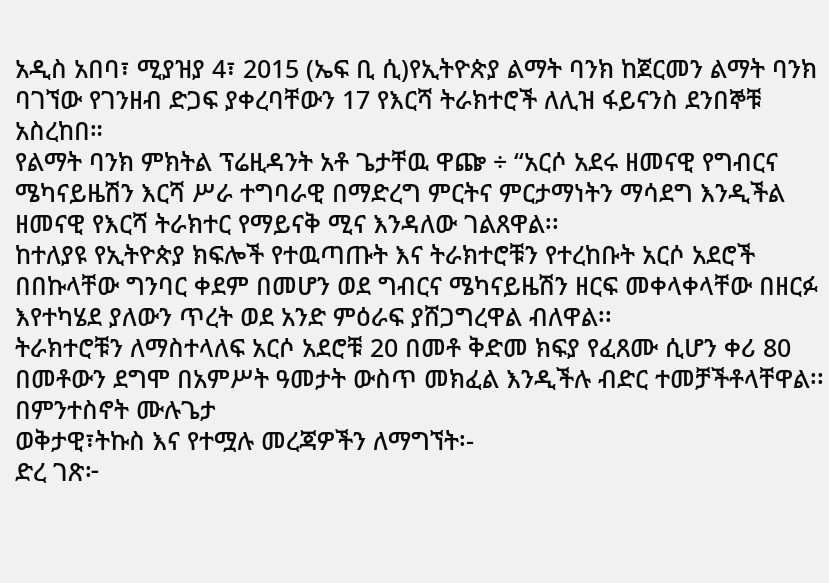አዲስ አበባ፣ ሚያዝያ 4፣ 2015 (ኤፍ ቢ ሲ)የኢትዮጵያ ልማት ባንክ ከጀርመን ልማት ባንክ ባገኘው የገንዘብ ድጋፍ ያቀረባቸውን 17 የእርሻ ትራክተሮች ለሊዝ ፋይናንስ ደንበኞቹ አስረከበ።
የልማት ባንክ ምክትል ፕሬዚዳንት አቶ ጌታቸዉ ዋጬ ÷ “አርሶ አደሩ ዘመናዊ የግብርና ሜካናይዜሽን እርሻ ሥራ ተግባራዊ በማድረግ ምርትና ምርታማነትን ማሳደግ እንዲችል ዘመናዊ የእርሻ ትራክተር የማይናቅ ሚና እንዳለው ገልጸዋል፡፡
ከተለያዩ የኢትዮጵያ ክፍሎች የተዉጣጡት እና ትራክተሮቹን የተረከቡት አርሶ አደሮች በበኩላቸው ግንባር ቀደም በመሆን ወደ ግብርና ሜካናይዜሽን ዘርፍ መቀላቀላቸው በዘርፉ እየተካሄደ ያለውን ጥረት ወደ አንድ ምዕራፍ ያሸጋግረዋል ብለዋል፡፡
ትራክተሮቹን ለማስተላለፍ አርሶ አደሮቹ 20 በመቶ ቅድመ ክፍያ የፈጸሙ ሲሆን ቀሪ 80 በመቶውን ደግሞ በአምሥት ዓመታት ውስጥ መክፈል እንዲችሉ ብድር ተመቻችቶላቸዋል፡፡
በምንተስኖት ሙሉጌታ
ወቅታዊ፣ትኩስ እና የተሟሉ መረጃዎችን ለማግኘት፡-
ድረ ገጽ፦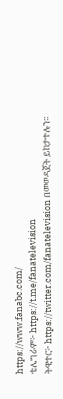https://www.fanabc.com/
ቴሌግራም፦ https://t.me/fanatelevision
ትዊተር፦ https://twitter.com/fanatelevision በመወዳጀት ይከታተሉን፡፡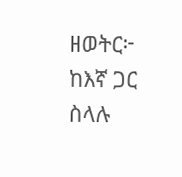ዘወትር፦ ከእኛ ጋር ስላሉ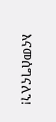እናመሰግናለን!